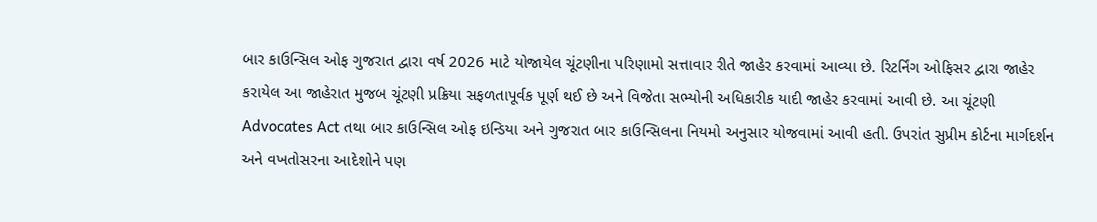બાર કાઉન્સિલ ઓફ ગુજરાત દ્વારા વર્ષ 2026 માટે યોજાયેલ ચૂંટણીના પરિણામો સત્તાવાર રીતે જાહેર કરવામાં આવ્યા છે. રિટર્નિંગ ઓફિસર દ્વારા જાહેર કરાયેલ આ જાહેરાત મુજબ ચૂંટણી પ્રક્રિયા સફળતાપૂર્વક પૂર્ણ થઈ છે અને વિજેતા સભ્યોની અધિકારીક યાદી જાહેર કરવામાં આવી છે. આ ચૂંટણી Advocates Act તથા બાર કાઉન્સિલ ઓફ ઇન્ડિયા અને ગુજરાત બાર કાઉન્સિલના નિયમો અનુસાર યોજવામાં આવી હતી. ઉપરાંત સુપ્રીમ કોર્ટના માર્ગદર્શન અને વખતોસરના આદેશોને પણ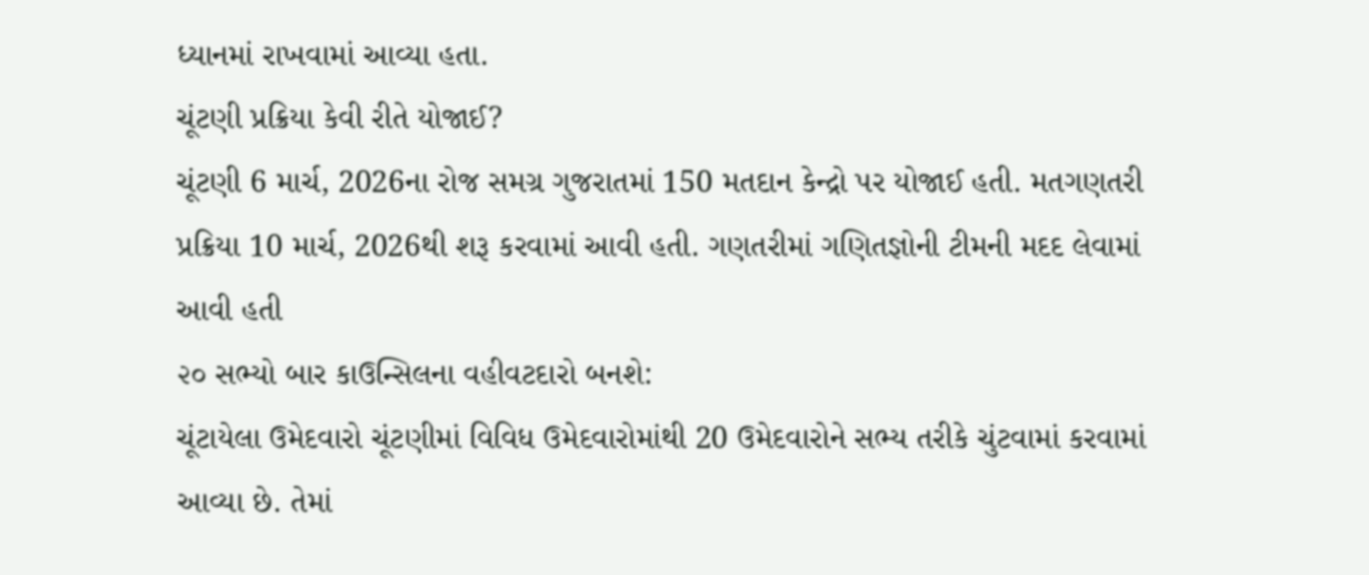ધ્યાનમાં રાખવામાં આવ્યા હતા.
ચૂંટણી પ્રક્રિયા કેવી રીતે યોજાઈ?
ચૂંટણી 6 માર્ચ, 2026ના રોજ સમગ્ર ગુજરાતમાં 150 મતદાન કેન્દ્રો પર યોજાઈ હતી. મતગણતરી પ્રક્રિયા 10 માર્ચ, 2026થી શરૂ કરવામાં આવી હતી. ગણતરીમાં ગણિતજ્ઞોની ટીમની મદદ લેવામાં આવી હતી
૨૦ સભ્યો બાર કાઉન્સિલના વહીવટદારો બનશે:
ચૂંટાયેલા ઉમેદવારો ચૂંટણીમાં વિવિધ ઉમેદવારોમાંથી 20 ઉમેદવારોને સભ્ય તરીકે ચુંટવામાં કરવામાં આવ્યા છે. તેમાં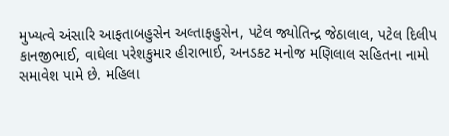મુખ્યત્વે અંસારિ આફતાબહુસેન અલ્તાફહુસેન, પટેલ જ્યોતિન્દ્ર જેઠાલાલ, પટેલ દિલીપ કાનજીભાઈ, વાઘેલા પરેશકુમાર હીરાભાઈ, અનડકટ મનોજ મણિલાલ સહિતના નામો સમાવેશ પામે છે. મહિલા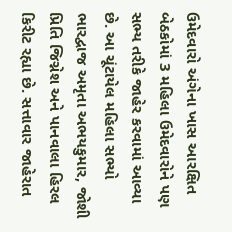ઉમેદવારો અંગેના ખાસ આરક્ષિત બેઠકોમાં 3 મહિલા ઉમેદવારોને પણ સભ્ય તરીકે જાહેર કરવામાં આવ્યા છે. આ ચૂંટાયેલ મહિલા સભ્યો ભારદ્વાજ અમૃતા અભયકુમાર, જોશી પ્રિતિ જિગ્નેશ અને પાનવાલા હિરલ કિરીટ રહ્યા છે. સત્તાવાર જાહેરાત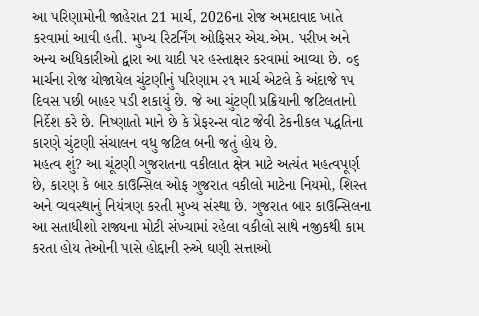આ પરિણામોની જાહેરાત 21 માર્ચ, 2026ના રોજ અમદાવાદ ખાતે કરવામાં આવી હતી. મુખ્ય રિટર્નિંગ ઓફિસર એચ.એમ. પરીખ અને અન્ય અધિકારીઓ દ્વારા આ યાદી પર હસ્તાક્ષર કરવામાં આવ્યા છે. ૦૬ માર્ચના રોજ યોજાયેલ ચુંટણીનું પરિણામ ૨૧ માર્ચ એટલે કે અંદાજે ૧૫ દિવસ પછી બાહર પડી શકાયું છે. જે આ ચુંટણી પ્રક્રિયાની જટિલતાનો નિર્દેશ કરે છે. નિષ્ણાતો માને છે કે પ્રેફરન્સ વોટ જેવી ટેકનીકલ પદ્ધતિના કારણે ચુંટણી સંચાલન વધુ જટિલ બની જતું હોય છે.
મહત્વ શું? આ ચૂંટણી ગુજરાતના વકીલાત ક્ષેત્ર માટે અત્યંત મહત્વપૂર્ણ છે, કારણ કે બાર કાઉન્સિલ ઓફ ગુજરાત વકીલો માટેના નિયમો, શિસ્ત અને વ્યવસ્થાનું નિયંત્રણ કરતી મુખ્ય સંસ્થા છે. ગુજરાત બાર કાઉન્સિલના આ સતાધીશો રાજ્યના મોટી સંખ્યામાં રહેલા વકીલો સાથે નજીકથી કામ કરતા હોય તેઓની પાસે હોદ્દાની રુએ ઘણી સત્તાઓ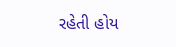રહેતી હોય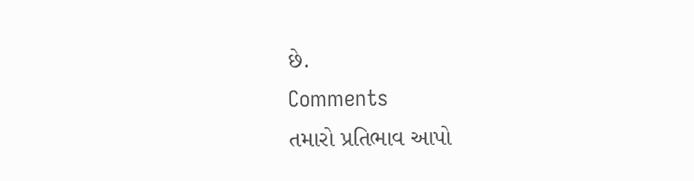છે.
Comments
તમારો પ્રતિભાવ આપો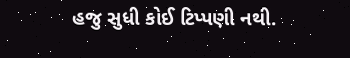હજુ સુધી કોઈ ટિપ્પણી નથી.